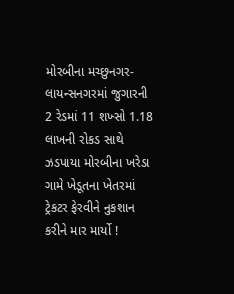મોરબીના મચ્છુનગર-લાયન્સનગરમાં જુગારની 2 રેડમાં 11 શખ્સો 1.18 લાખની રોકડ સાથે ઝડપાયા મોરબીના ખરેડા ગામે ખેડૂતના ખેતરમાં ટ્રેકટર ફેરવીને નુકશાન કરીને માર માર્યો !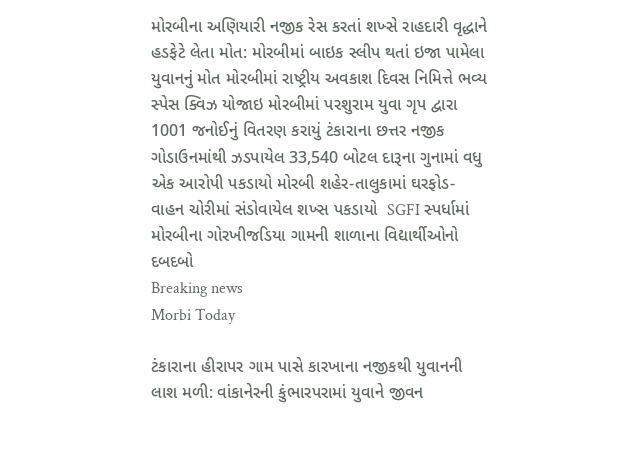મોરબીના અણિયારી નજીક રેસ કરતાં શખ્સે રાહદારી વૃદ્ધાને હડફેટે લેતા મોત: મોરબીમાં બાઇક સ્લીપ થતાં ઇજા પામેલા યુવાનનું મોત મોરબીમાં રાષ્ટ્રીય અવકાશ દિવસ નિમિત્તે ભવ્ય સ્પેસ ક્વિઝ યોજાઇ મોરબીમાં પરશુરામ યુવા ગૃપ દ્વારા 1001 જનોઈનું વિતરણ કરાયું ટંકારાના છત્તર નજીક ગોડાઉનમાંથી ઝડપાયેલ 33,540 બોટલ દારૂના ગુનામાં વધુ એક આરોપી પકડાયો મોરબી શહેર-તાલુકામાં ઘરફોડ- વાહન ચોરીમાં સંડોવાયેલ શખ્સ પકડાયો  SGFI સ્પર્ધામાં મોરબીના ગોરખીજડિયા ગામની શાળાના વિદ્યાર્થીઓનો દબદબો
Breaking news
Morbi Today

ટંકારાના હીરાપર ગામ પાસે કારખાના નજીકથી યુવાનની લાશ મળી: વાંકાનેરની કુંભારપરામાં યુવાને જીવન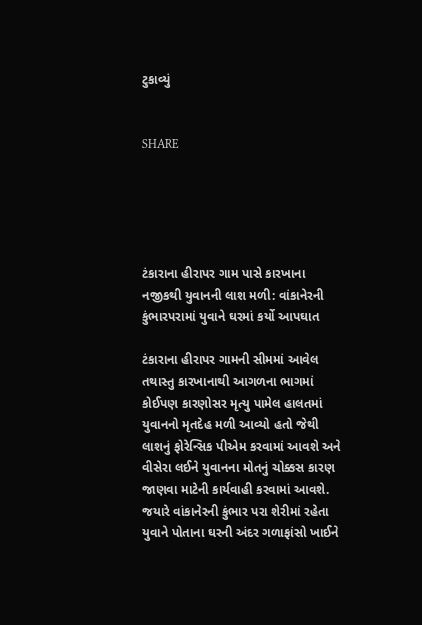ટુકાવ્યું


SHARE





ટંકારાના હીરાપર ગામ પાસે કારખાના નજીકથી યુવાનની લાશ મળી: વાંકાનેરની કુંભારપરામાં યુવાને ઘરમાં કર્યો આપઘાત

ટંકારાના હીરાપર ગામની સીમમાં આવેલ તથાસ્તુ કારખાનાથી આગળના ભાગમાં કોઈપણ કારણોસર મૃત્યુ પામેલ હાલતમાં યુવાનનો મૃતદેહ મળી આવ્યો હતો જેથી લાશનું ફોરેન્સિક પીએમ કરવામાં આવશે અને વીસેરા લઈને યુવાનના મોતનું ચોક્કસ કારણ જાણવા માટેની કાર્યવાહી કરવામાં આવશે. જયારે વાંકાનેરની કુંભાર પરા શેરીમાં રહેતા યુવાને પોતાના ઘરની અંદર ગળાફાંસો ખાઈને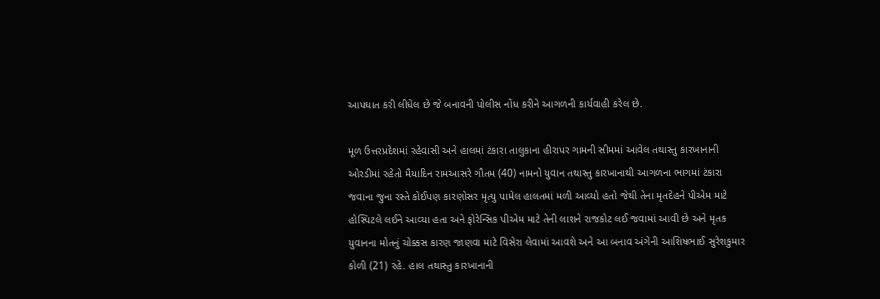આપઘાત કરી લીધેલ છે જે બનાવની પોલીસ નોંધ કરીને આગળની કાર્યવાહી કરેલ છે.

મૂળ ઉત્તરપ્રદેશમાં રહેવાસી અને હાલમાં ટંકારા તાલુકાના હીરાપર ગામની સીમમાં આવેલ તથાસ્તુ કારખાનાની ઓરડીમાં રહેતો મૈયાદિન રામઆસરે ગૌતમ (40) નામનો યુવાન તથાસ્તુ કારખાનાથી આગળના ભાગમાં ટંકારા જવાના જુના રસ્તે કોઈપણ કારણોસર મૃત્યુ પામેલ હાલતમાં મળી આવ્યો હતો જેથી તેના મૃતદેહને પીએમ માટે હોસ્પિટલે લઈને આવ્યા હતા અને ફોરેન્સિક પીએમ માટે તેની લાશને રાજકોટ લઈ જવામાં આવી છે અને મૃતક યુવાનના મોતનું ચોક્કસ કારણ જાણવા માટે વિસેરા લેવામાં આવશે અને આ બનાવ અંગેની આશિષભાઈ સુરેશકુમાર કોળી (21) રહે. હાલ તથાસ્તુ કારખાનાની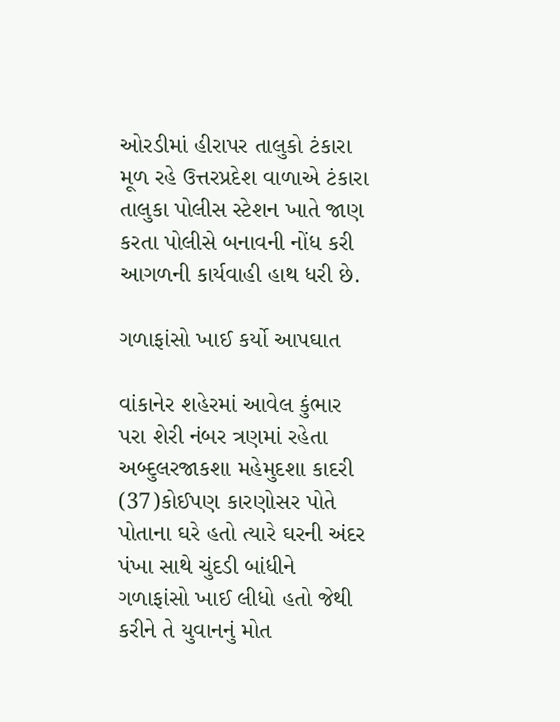ઓરડીમાં હીરાપર તાલુકો ટંકારા મૂળ રહે ઉત્તરપ્રદેશ વાળાએ ટંકારા તાલુકા પોલીસ સ્ટેશન ખાતે જાણ કરતા પોલીસે બનાવની નોંધ કરી આગળની કાર્યવાહી હાથ ધરી છે.

ગળાફાંસો ખાઈ કર્યો આપઘાત

વાંકાનેર શહેરમાં આવેલ કુંભાર પરા શેરી નંબર ત્રણમાં રહેતા અબ્દુલરજાકશા મહેમુદશા કાદરી (37)કોઈપણ કારણોસર પોતે પોતાના ઘરે હતો ત્યારે ઘરની અંદર પંખા સાથે ચુંદડી બાંધીને ગળાફાંસો ખાઈ લીધો હતો જેથી કરીને તે યુવાનનું મોત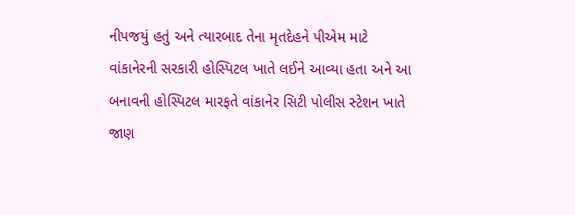નીપજયું હતું અને ત્યારબાદ તેના મૃતદેહને પીએમ માટે વાંકાનેરની સરકારી હોસ્પિટલ ખાતે લઈને આવ્યા હતા અને આ બનાવની હોસ્પિટલ મારફતે વાંકાનેર સિટી પોલીસ સ્ટેશન ખાતે જાણ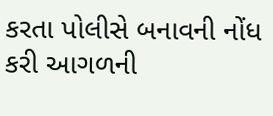કરતા પોલીસે બનાવની નોંધ કરી આગળની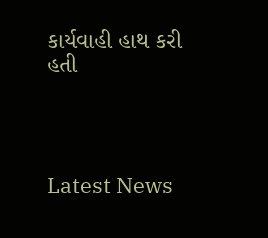કાર્યવાહી હાથ કરી હતી




Latest News